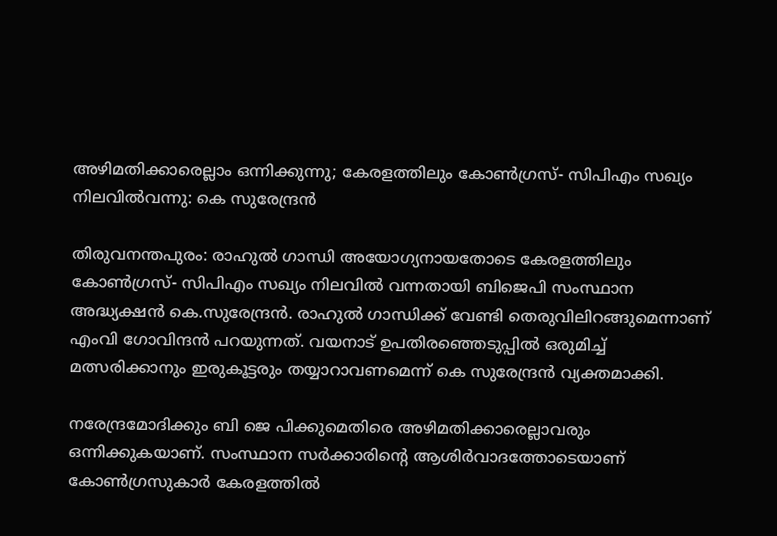അഴിമതിക്കാരെല്ലാം ഒന്നിക്കുന്നു; കേരളത്തിലും കോണ്‍ഗ്രസ്- സിപിഎം സഖ്യം നിലവില്‍വന്നു: കെ സുരേന്ദ്രന്‍

തിരുവനന്തപുരം: രാഹുല്‍ ഗാന്ധി അയോഗ്യനായതോടെ കേരളത്തിലും കോണ്‍ഗ്രസ്- സിപിഎം സഖ്യം നിലവില്‍ വന്നതായി ബിജെപി സംസ്ഥാന അദ്ധ്യക്ഷന്‍ കെ.സുരേന്ദ്രന്‍. രാഹുല്‍ ഗാന്ധിക്ക് വേണ്ടി തെരുവിലിറങ്ങുമെന്നാണ് എംവി ഗോവിന്ദന്‍ പറയുന്നത്. വയനാട് ഉപതിരഞ്ഞെടുപ്പില്‍ ഒരുമിച്ച് മത്സരിക്കാനും ഇരുകൂട്ടരും തയ്യാറാവണമെന്ന് കെ സുരേന്ദ്രന്‍ വ്യക്തമാക്കി.

നരേന്ദ്രമോദിക്കും ബി ജെ പിക്കുമെതിരെ അഴിമതിക്കാരെല്ലാവരും ഒന്നിക്കുകയാണ്. സംസ്ഥാന സര്‍ക്കാരിന്റെ ആശിര്‍വാദത്തോടെയാണ് കോണ്‍ഗ്രസുകാര്‍ കേരളത്തില്‍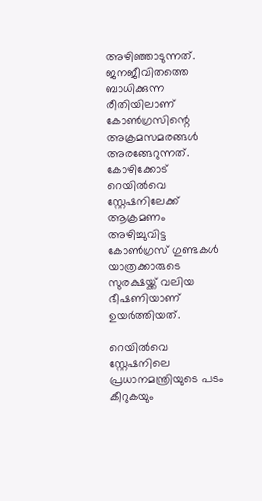അഴിഞ്ഞാടുന്നത്. ജനജീവിതത്തെ ബാധിക്കുന്ന രീതിയിലാണ് കോണ്‍ഗ്രസിന്റെ അക്രമസമരങ്ങള്‍ അരങ്ങേറുന്നത്. കോഴിക്കോട് റെയില്‍വെ സ്റ്റേഷനിലേക്ക് ആക്രമണം അഴിച്ചുവിട്ട കോണ്‍ഗ്രസ് ഗുണ്ടകള്‍ യാത്രക്കാരുടെ സുരക്ഷയ്ക്ക് വലിയ ഭീഷണിയാണ് ഉയര്‍ത്തിയത്.

റെയില്‍വെ സ്റ്റേഷനിലെ പ്രധാനമന്ത്രിയുടെ പടം കീറുകയും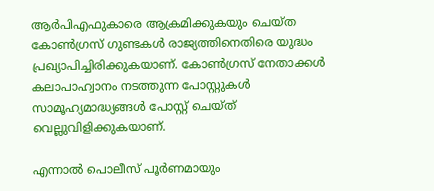ആര്‍പിഎഫുകാരെ ആക്രമിക്കുകയും ചെയ്ത കോണ്‍ഗ്രസ് ഗുണ്ടകള്‍ രാജ്യത്തിനെതിരെ യുദ്ധം പ്രഖ്യാപിച്ചിരിക്കുകയാണ്. കോണ്‍ഗ്രസ് നേതാക്കള്‍ കലാപാഹ്വാനം നടത്തുന്ന പോസ്റ്റുകള്‍ സാമൂഹ്യമാദ്ധ്യങ്ങള്‍ പോസ്റ്റ് ചെയ്ത് വെല്ലുവിളിക്കുകയാണ്.

എന്നാല്‍ പൊലീസ് പൂര്‍ണമായും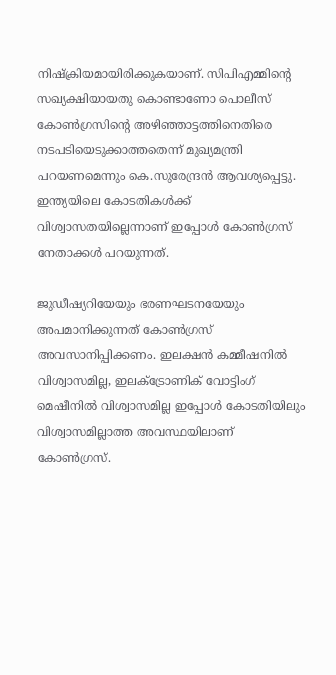നിഷ്‌ക്രിയമായിരിക്കുകയാണ്. സിപിഎമ്മിന്റെ സഖ്യക്ഷിയായതു കൊണ്ടാണോ പൊലീസ് കോണ്‍ഗ്രസിന്റെ അഴിഞ്ഞാട്ടത്തിനെതിരെ നടപടിയെടുക്കാത്തതെന്ന് മുഖ്യമന്ത്രി പറയണമെന്നും കെ.സുരേന്ദ്രന്‍ ആവശ്യപ്പെട്ടു. ഇന്ത്യയിലെ കോടതികള്‍ക്ക് വിശ്വാസതയില്ലെന്നാണ് ഇപ്പോള്‍ കോണ്‍ഗ്രസ് നേതാക്കള്‍ പറയുന്നത്.

ജുഡീഷ്യറിയേയും ഭരണഘടനയേയും അപമാനിക്കുന്നത് കോണ്‍ഗ്രസ് അവസാനിപ്പിക്കണം. ഇലക്ഷന്‍ കമ്മീഷനില്‍ വിശ്വാസമില്ല, ഇലക്ട്രോണിക് വോട്ടിംഗ് മെഷീനില്‍ വിശ്വാസമില്ല ഇപ്പോള്‍ കോടതിയിലും വിശ്വാസമില്ലാത്ത അവസ്ഥയിലാണ് കോണ്‍ഗ്രസ്.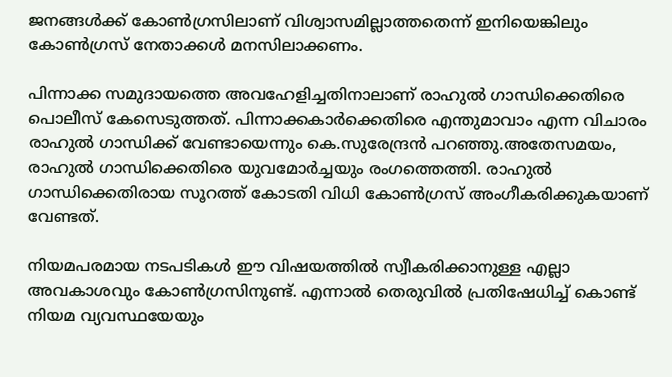ജനങ്ങള്‍ക്ക് കോണ്‍ഗ്രസിലാണ് വിശ്വാസമില്ലാത്തതെന്ന് ഇനിയെങ്കിലും കോണ്‍ഗ്രസ് നേതാക്കള്‍ മനസിലാക്കണം.

പിന്നാക്ക സമുദായത്തെ അവഹേളിച്ചതിനാലാണ് രാഹുല്‍ ഗാന്ധിക്കെതിരെ പൊലീസ് കേസെടുത്തത്. പിന്നാക്കകാര്‍ക്കെതിരെ എന്തുമാവാം എന്ന വിചാരം രാഹുല്‍ ഗാന്ധിക്ക് വേണ്ടായെന്നും കെ.സുരേന്ദ്രന്‍ പറഞ്ഞു.അതേസമയം, രാഹുല്‍ ഗാന്ധിക്കെതിരെ യുവമോര്‍ച്ചയും രംഗത്തെത്തി. രാഹുല്‍ ഗാന്ധിക്കെതിരായ സൂറത്ത് കോടതി വിധി കോണ്‍ഗ്രസ് അംഗീകരിക്കുകയാണ് വേണ്ടത്.

നിയമപരമായ നടപടികള്‍ ഈ വിഷയത്തില്‍ സ്വീകരിക്കാനുള്ള എല്ലാ അവകാശവും കോണ്‍ഗ്രസിനുണ്ട്. എന്നാല്‍ തെരുവില്‍ പ്രതിഷേധിച്ച് കൊണ്ട് നിയമ വ്യവസ്ഥയേയും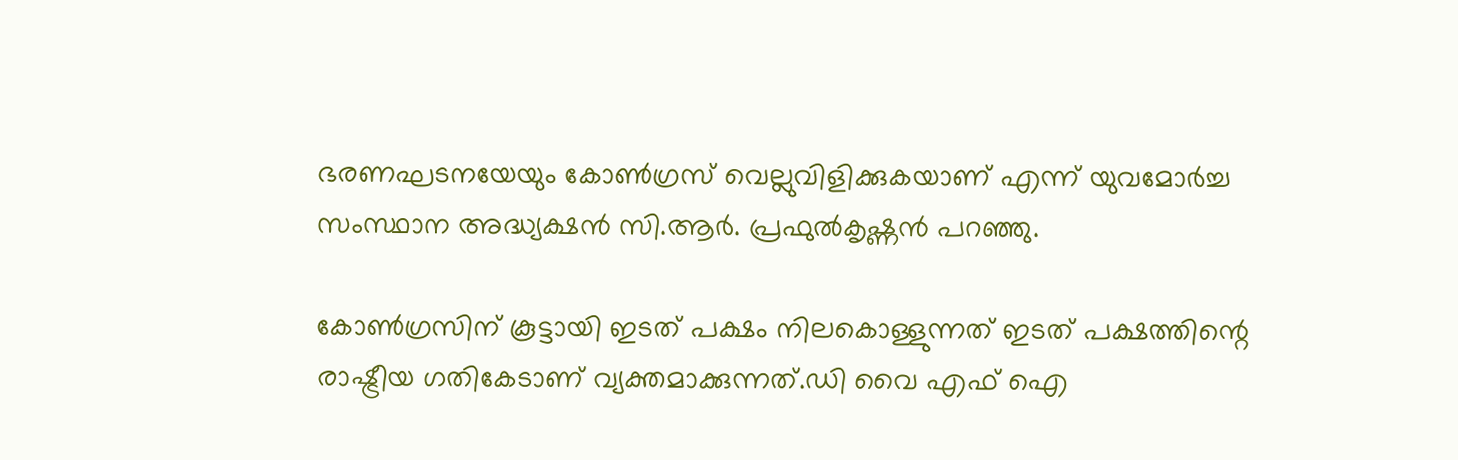ഭരണഘടനയേയും കോണ്‍ഗ്രസ് വെല്ലുവിളിക്കുകയാണ് എന്ന് യുവമോര്‍ച്ച സംസ്ഥാന അദ്ധ്യക്ഷന്‍ സി.ആര്‍. പ്രഫുല്‍കൃഷ്ണന്‍ പറഞ്ഞു.

കോണ്‍ഗ്രസിന് കൂട്ടായി ഇടത് പക്ഷം നിലകൊള്ളുന്നത് ഇടത് പക്ഷത്തിന്റെ രാഷ്ട്രീയ ഗതികേടാണ് വ്യക്തമാക്കുന്നത്.ഡി വൈ എഫ് ഐ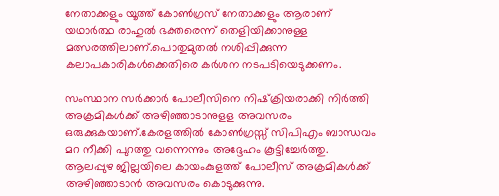നേതാക്കളും യൂത്ത് കോണ്‍ഗ്രസ് നേതാക്കളും ആരാണ് യഥാര്‍ത്ഥ രാഹുല്‍ ഭക്തരെന്ന് തെളിയിക്കാനുള്ള മത്സരത്തിലാണ്.പൊതുമുതല്‍ നശിപ്പിക്കുന്ന കലാപകാരികള്‍ക്കെതിരെ കര്‍ശന നടപടിയെടുക്കണം.

സംസ്ഥാന സര്‍ക്കാര്‍ പോലീസിനെ നിഷ്‌ക്രിയരാക്കി നിര്‍ത്തി അക്രമികള്‍ക്ക് അഴിഞ്ഞാടാനുളള അവസരം ഒരുക്കുകയാണ്.കേരളത്തില്‍ കോണ്‍ഗ്രസ്സ് സിപിഎം ബാന്ധവം മറ നീക്കി പുറത്തു വന്നെന്നും അദ്ദേഹം കൂട്ടിച്ചേര്‍ത്തു. ആലപ്പുഴ ജില്ലയിലെ കായംകുളത്ത് പോലീസ് അക്രമികള്‍ക്ക് അഴിഞ്ഞാടാന്‍ അവസരം കൊടുക്കുന്നു.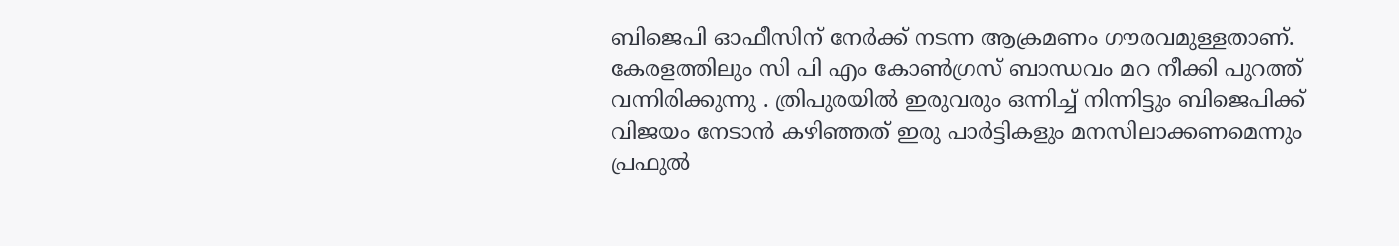ബിജെപി ഓഫീസിന് നേര്‍ക്ക് നടന്ന ആക്രമണം ഗൗരവമുള്ളതാണ്. കേരളത്തിലും സി പി എം കോണ്‍ഗ്രസ് ബാന്ധവം മറ നീക്കി പുറത്ത് വന്നിരിക്കുന്നു . ത്രിപുരയില്‍ ഇരുവരും ഒന്നിച്ച് നിന്നിട്ടും ബിജെപിക്ക് വിജയം നേടാന്‍ കഴിഞ്ഞത് ഇരു പാര്‍ട്ടികളും മനസിലാക്കണമെന്നും പ്രഫുല്‍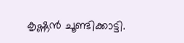കൃഷ്ണന്‍ ചൂണ്ടിക്കാട്ടി.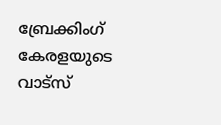ബ്രേക്കിംഗ് കേരളയുടെ വാട്സ്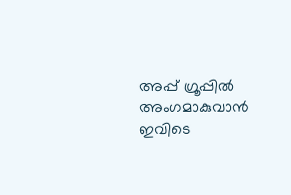അപ്പ് ഗ്രൂപ്പിൽ അംഗമാകുവാൻ ഇവിടെ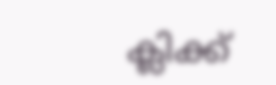ക്ലിക്ക്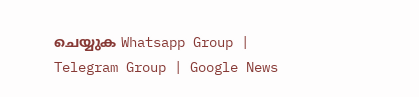ചെയ്യുക Whatsapp Group | Telegram Group | Google News